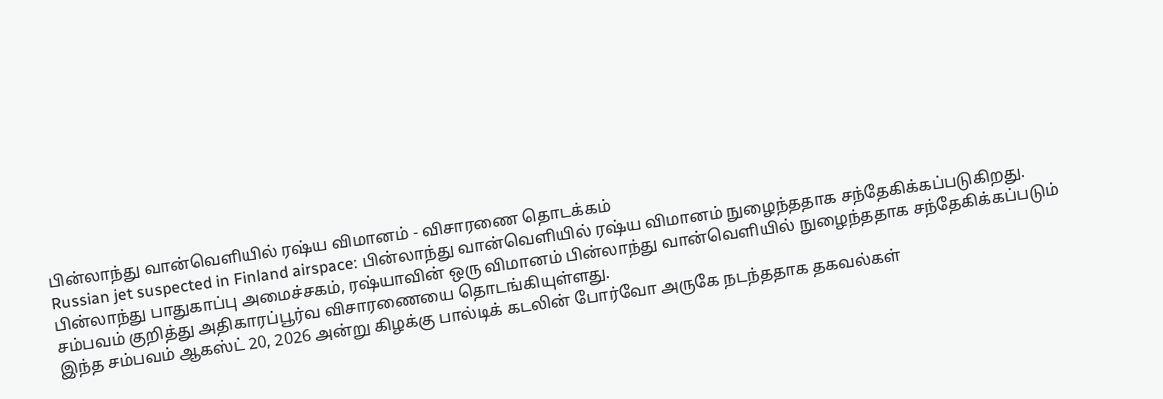பின்லாந்து வான்வெளியில் ரஷ்ய விமானம் - விசாரணை தொடக்கம்
Russian jet suspected in Finland airspace: பின்லாந்து வான்வெளியில் ரஷ்ய விமானம் நுழைந்ததாக சந்தேகிக்கப்படுகிறது.
பின்லாந்து பாதுகாப்பு அமைச்சகம், ரஷ்யாவின் ஒரு விமானம் பின்லாந்து வான்வெளியில் நுழைந்ததாக சந்தேகிக்கப்படும் சம்பவம் குறித்து அதிகாரப்பூர்வ விசாரணையை தொடங்கியுள்ளது.
இந்த சம்பவம் ஆகஸ்ட் 20, 2026 அன்று கிழக்கு பால்டிக் கடலின் போர்வோ அருகே நடந்ததாக தகவல்கள்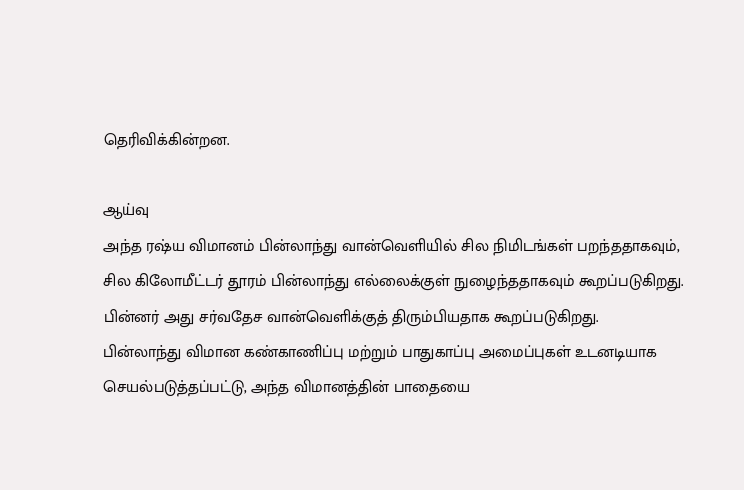தெரிவிக்கின்றன.

ஆய்வு
அந்த ரஷ்ய விமானம் பின்லாந்து வான்வெளியில் சில நிமிடங்கள் பறந்ததாகவும், சில கிலோமீட்டர் தூரம் பின்லாந்து எல்லைக்குள் நுழைந்ததாகவும் கூறப்படுகிறது. பின்னர் அது சர்வதேச வான்வெளிக்குத் திரும்பியதாக கூறப்படுகிறது.
பின்லாந்து விமான கண்காணிப்பு மற்றும் பாதுகாப்பு அமைப்புகள் உடனடியாக செயல்படுத்தப்பட்டு, அந்த விமானத்தின் பாதையை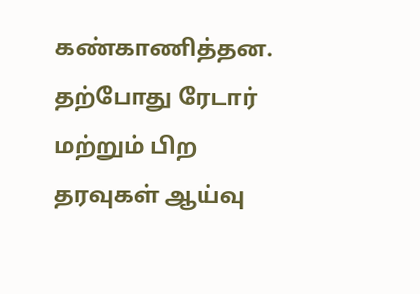கண்காணித்தன. தற்போது ரேடார் மற்றும் பிற தரவுகள் ஆய்வு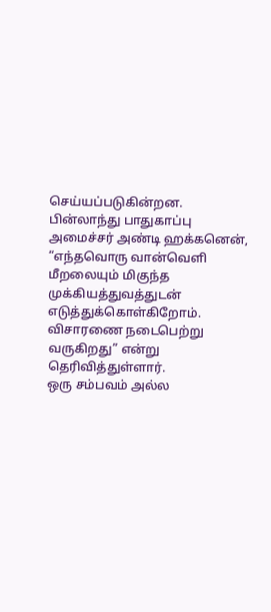செய்யப்படுகின்றன.
பின்லாந்து பாதுகாப்பு அமைச்சர் அண்டி ஹக்கனென், “எந்தவொரு வான்வெளி மீறலையும் மிகுந்த முக்கியத்துவத்துடன் எடுத்துக்கொள்கிறோம். விசாரணை நடைபெற்று வருகிறது” என்று தெரிவித்துள்ளார்.
ஒரு சம்பவம் அல்ல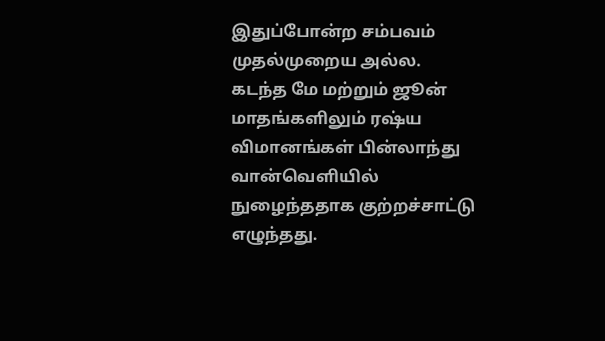இதுப்போன்ற சம்பவம் முதல்முறைய அல்ல. கடந்த மே மற்றும் ஜூன் மாதங்களிலும் ரஷ்ய விமானங்கள் பின்லாந்து வான்வெளியில் நுழைந்ததாக குற்றச்சாட்டு எழுந்தது.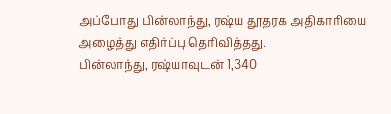அப்போது பின்லாந்து, ரஷ்ய தூதரக அதிகாரியை அழைத்து எதிர்ப்பு தெரிவித்தது.
பின்லாந்து, ரஷ்யாவுடன் 1,340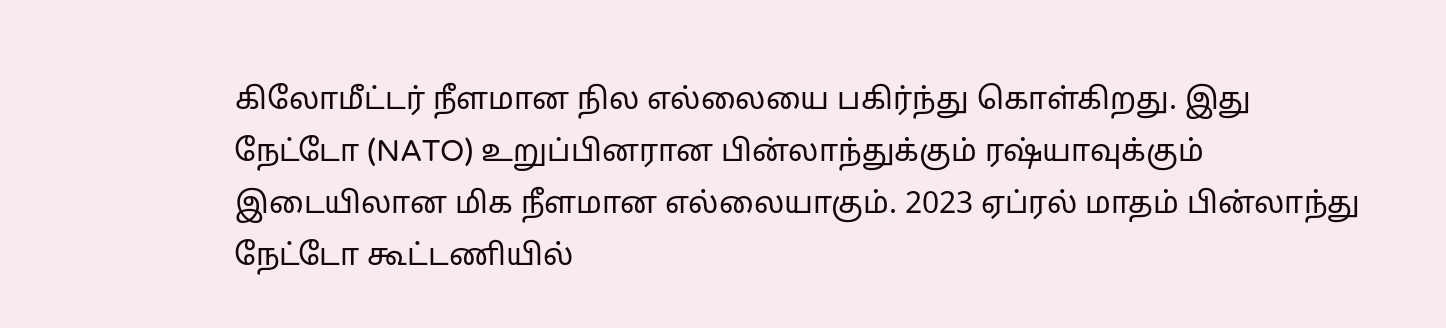கிலோமீட்டர் நீளமான நில எல்லையை பகிர்ந்து கொள்கிறது. இது நேட்டோ (NATO) உறுப்பினரான பின்லாந்துக்கும் ரஷ்யாவுக்கும் இடையிலான மிக நீளமான எல்லையாகும். 2023 ஏப்ரல் மாதம் பின்லாந்து நேட்டோ கூட்டணியில்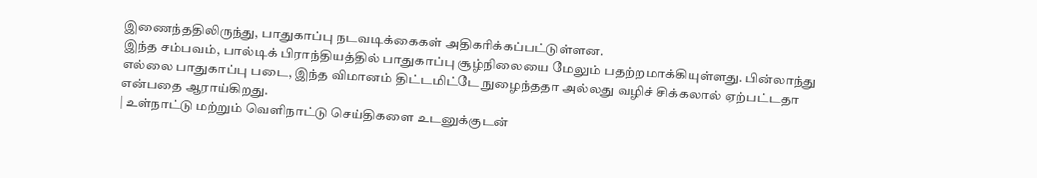இணைந்ததிலிருந்து, பாதுகாப்பு நடவடிக்கைகள் அதிகரிக்கப்பட்டுள்ளன.
இந்த சம்பவம், பால்டிக் பிராந்தியத்தில் பாதுகாப்பு சூழ்நிலையை மேலும் பதற்றமாக்கியுள்ளது. பின்லாந்து எல்லை பாதுகாப்பு படை, இந்த விமானம் திட்டமிட்டே நுழைந்ததா அல்லது வழிச் சிக்கலால் ஏற்பட்டதா என்பதை ஆராய்கிறது.
| உள்நாட்டு மற்றும் வெளிநாட்டு செய்திகளை உடனுக்குடன்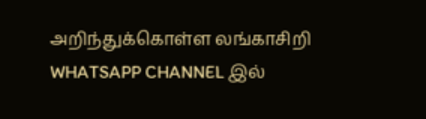அறிந்துக்கொள்ள லங்காசிறி WHATSAPP CHANNEL இல்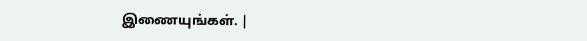இணையுங்கள். |